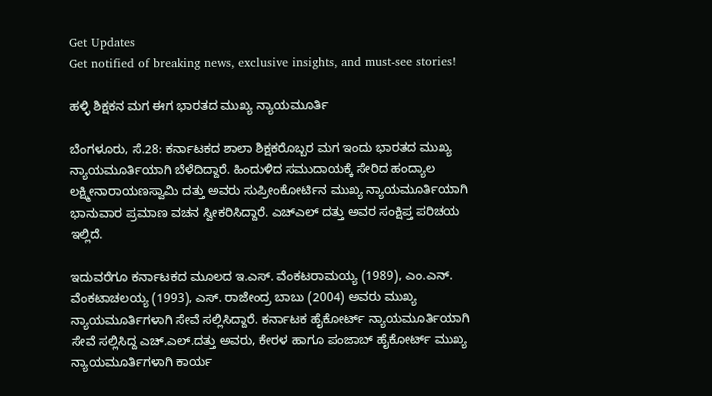Get Updates
Get notified of breaking news, exclusive insights, and must-see stories!

ಹಳ್ಳಿ ಶಿಕ್ಷಕನ ಮಗ ಈಗ ಭಾರತದ ಮುಖ್ಯ ನ್ಯಾಯಮೂರ್ತಿ

ಬೆಂಗಳೂರು, ಸೆ.28: ಕರ್ನಾಟಕದ ಶಾಲಾ ಶಿಕ್ಷಕರೊಬ್ಬರ ಮಗ ಇಂದು ಭಾರತದ ಮುಖ್ಯ ನ್ಯಾಯಮೂರ್ತಿಯಾಗಿ ಬೆಳೆದಿದ್ದಾರೆ. ಹಿಂದುಳಿದ ಸಮುದಾಯಕ್ಕೆ ಸೇರಿದ ಹಂದ್ಯಾಲ ಲಕ್ಷ್ಮೀನಾರಾಯಣಸ್ವಾಮಿ ದತ್ತು ಅವರು ಸುಪ್ರೀಂಕೋರ್ಟಿನ ಮುಖ್ಯ ನ್ಯಾಯಮೂರ್ತಿಯಾಗಿ ಭಾನುವಾರ ಪ್ರಮಾಣ ವಚನ ಸ್ವೀಕರಿಸಿದ್ದಾರೆ. ಎಚ್ಎಲ್ ದತ್ತು ಅವರ ಸಂಕ್ಷಿಪ್ತ ಪರಿಚಯ ಇಲ್ಲಿದೆ.

ಇದುವರೆಗೂ ಕರ್ನಾಟಕದ ಮೂಲದ ಇ.ಎಸ್‌. ವೆಂಕಟರಾಮಯ್ಯ (1989), ಎಂ.ಎನ್‌. ವೆಂಕಟಾಚಲಯ್ಯ (1993), ಎಸ್‌. ರಾಜೇಂದ್ರ ಬಾಬು (2004) ಅವರು ಮುಖ್ಯ ನ್ಯಾಯಮೂರ್ತಿಗಳಾಗಿ ಸೇವೆ ಸಲ್ಲಿಸಿದ್ದಾರೆ. ಕರ್ನಾಟಕ ಹೈಕೋರ್ಟ್ ನ್ಯಾಯಮೂರ್ತಿಯಾಗಿ ಸೇವೆ ಸಲ್ಲಿಸಿದ್ದ ಎಚ್.ಎಲ್.ದತ್ತು ಅವರು, ಕೇರಳ ಹಾಗೂ ಪಂಜಾಬ್ ಹೈಕೋರ್ಟ್ ಮುಖ್ಯ ನ್ಯಾಯಮೂರ್ತಿಗಳಾಗಿ ಕಾರ್ಯ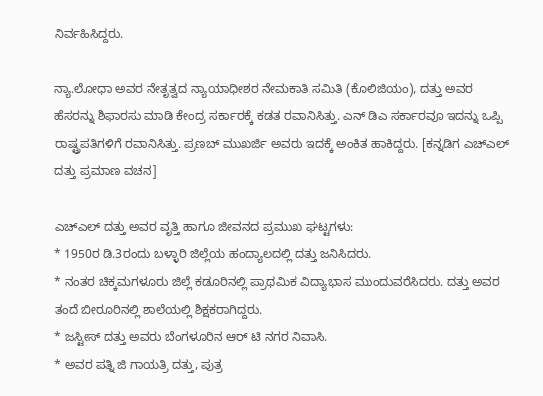ನಿರ್ವಹಿಸಿದ್ದರು.

ನ್ಯಾ.ಲೋಧಾ ಅವರ ನೇತೃತ್ವದ ನ್ಯಾಯಾಧೀಶರ ನೇಮಕಾತಿ ಸಮಿತಿ (ಕೊಲಿಜಿಯಂ), ದತ್ತು ಅವರ ಹೆಸರನ್ನು ಶಿಫಾರಸು ಮಾಡಿ ಕೇಂದ್ರ ಸರ್ಕಾರಕ್ಕೆ ಕಡತ ರವಾನಿಸಿತ್ತು. ಎನ್ ಡಿಎ ಸರ್ಕಾರವೂ ಇದನ್ನು ಒಪ್ಪಿ ರಾಷ್ಟ್ರಪತಿಗಳಿಗೆ ರವಾನಿಸಿತ್ತು. ಪ್ರಣಬ್ ಮುಖರ್ಜಿ ಅವರು ಇದಕ್ಕೆ ಅಂಕಿತ ಹಾಕಿದ್ದರು. [ಕನ್ನಡಿಗ ಎಚ್ಎಲ್ ದತ್ತು ಪ್ರಮಾಣ ವಚನ]

ಎಚ್ಎಲ್ ದತ್ತು ಅವರ ವೃತ್ತಿ ಹಾಗೂ ಜೀವನದ ಪ್ರಮುಖ ಘಟ್ಟಗಳು:
* 1950ರ ಡಿ.3ರಂದು ಬಳ್ಳಾರಿ ಜಿಲ್ಲೆಯ ಹಂದ್ಯಾಲದಲ್ಲಿ ದತ್ತು ಜನಿಸಿದರು.
* ನಂತರ ಚಿಕ್ಕಮಗಳೂರು ಜಿಲ್ಲೆ ಕಡೂರಿನಲ್ಲಿ ಪ್ರಾಥಮಿಕ ವಿದ್ಯಾಭಾಸ ಮುಂದುವರೆಸಿದರು. ದತ್ತು ಅವರ ತಂದೆ ಬೀರೂರಿನಲ್ಲಿ ಶಾಲೆಯಲ್ಲಿ ಶಿಕ್ಷಕರಾಗಿದ್ದರು.
* ಜಸ್ಟೀಸ್ ದತ್ತು ಅವರು ಬೆಂಗಳೂರಿನ ಆರ್ ಟಿ ನಗರ ನಿವಾಸಿ.
* ಅವರ ಪತ್ನಿ ಜಿ ಗಾಯತ್ರಿ ದತ್ತು, ಪುತ್ರ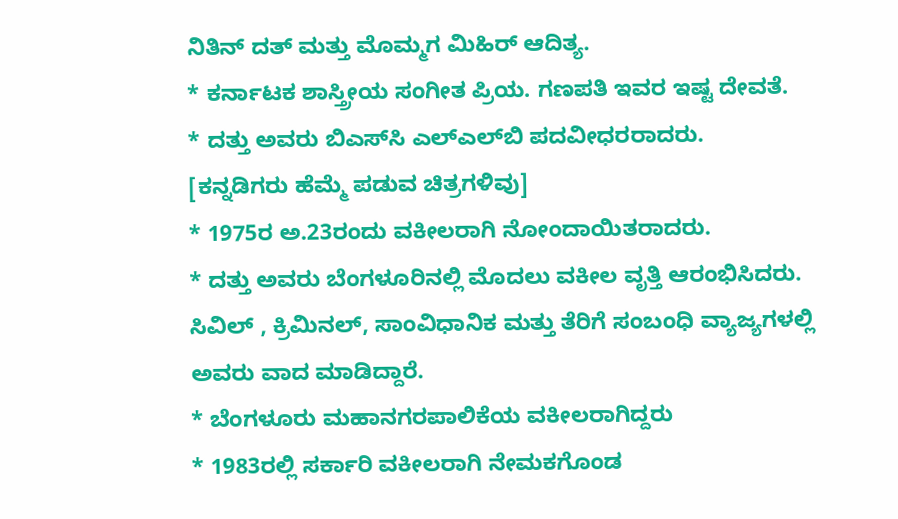ನಿತಿನ್ ದತ್ ಮತ್ತು ಮೊಮ್ಮಗ ಮಿಹಿರ್ ಆದಿತ್ಯ.
* ಕರ್ನಾಟಕ ಶಾಸ್ತ್ರೀಯ ಸಂಗೀತ ಪ್ರಿಯ. ಗಣಪತಿ ಇವರ ಇಷ್ಟ ದೇವತೆ.
* ದತ್ತು ಅವರು ಬಿಎಸ್‌ಸಿ ಎಲ್‌ಎಲ್‌ಬಿ ಪದವೀಧರರಾದರು.
[ಕನ್ನಡಿಗರು ಹೆಮ್ಮೆ ಪಡುವ ಚಿತ್ರಗಳಿವು]
* 1975ರ ಅ.23ರಂದು ವಕೀಲರಾಗಿ ನೋಂದಾಯಿತರಾದರು.
* ದತ್ತು ಅವರು ಬೆಂಗಳೂರಿನಲ್ಲಿ ಮೊದಲು ವಕೀಲ ವೃತ್ತಿ ಆರಂಭಿಸಿದರು. ಸಿವಿಲ್‌ , ಕ್ರಿಮಿನಲ್‌, ಸಾಂವಿಧಾನಿಕ ಮತ್ತು ತೆರಿಗೆ ಸಂಬಂಧಿ ವ್ಯಾಜ್ಯಗಳಲ್ಲಿ ಅವರು ವಾದ ಮಾಡಿದ್ದಾರೆ.
* ಬೆಂಗಳೂರು ಮಹಾನಗರಪಾಲಿಕೆಯ ವಕೀಲರಾಗಿದ್ದರು
* 1983ರಲ್ಲಿ ಸರ್ಕಾರಿ ವಕೀಲರಾಗಿ ನೇಮಕಗೊಂಡ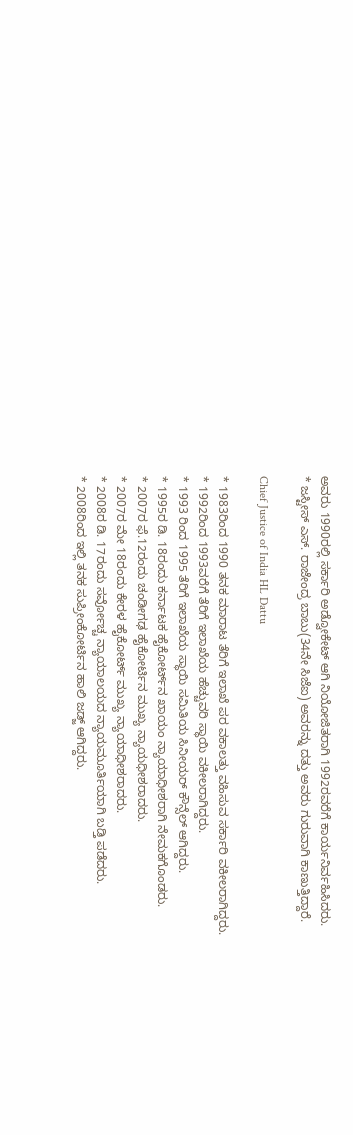ಅವರು 1990ರಲ್ಲಿ ಸರ್ಕಾರಿ ಅಡ್ವೋಕೇಟ್‌ ಆಗಿ ನಿಯೋಜಿತರಾಗಿ 1992ರವರೆಗೆ ಕಾರ್ಯನಿರ್ವಹಿಸಿದರು.
* ಜಸ್ಟೀಸ್ ಎಸ್. ರಾಜೇಂದ್ರ ಬಾಬು(34ನೇ ಸಿಜೆಐ) ಅವರನ್ನು ದತ್ತು ಅವರು ಗುರುವಾಗಿ ಕಾಣುತ್ತಿದ್ದಾರೆ.

Chief Justice of India HL Dattu

* 1983ರಿಂದ 1990 ತನಕ ಮಾರಾಟ ತೆರಿಗೆ ಇಲಾಖೆ ಪರ ವಕಾಲತ್ತು ವಹಿಸುವ ಸರ್ಕಾರಿ ವಕೀಲರಾಗಿದ್ದರು.
* 1992ರಿಂದ 1993ವರೆಗೆ ತೆರಿಗೆ ಇಲಾಖೆಯ ಹೆಚ್ಚುವರಿ ಸ್ಥಾಯಿ ವಕೀಲರಾಗಿದ್ದರು.
* 1993 ರಿಂದ 1995 ತೆರಿಗೆ ಇಲಾಖೆಯ ಸ್ಥಾಯಿ ಸಮಿತಿಯ ಸಿನೀಯರ್ ಕೌನ್ಸೆಲ್ ಆಗಿದ್ದರು.
* 1995ರ ಡಿ. 18ರಂದು ಕರ್ನಾಟಕ ಹೈಕೋರ್ಟ್‌ನ ಖಾಯಂ ನ್ಯಾಯಾಧೀಶರಾಗಿ ನೇಮಕಗೊಂಡರು.
* 2007ರ ಫೆ.12ರಂದು ಚಂಡೀಗಢ ಹೈಕೋರ್ಟಿನ ಮುಖ್ಯ ನ್ಯಾಯಧೀಶರಾದರು.
* 2007ರ ಮೇ 18ರಂದು ಕೇರಳ ಹೈಕೋರ್ಟ್‌ ಮುಖ್ಯ ನ್ಯಾಯಾಧೀಶರಾದರು.
* 2008ರ ಡಿ. 17ರಂದು ಸರ್ವೋಚ್ಚ ನ್ಯಾಯಾಲಯದ ನ್ಯಾಯಮೂರ್ತಿಯಾಗಿ ಬಡ್ತಿ ಪಡೆದರು.
* 2008ರಿಂದ ಇಲ್ಲಿ ತನಕ ಸುಪ್ರೀಂಕೋರ್ಟಿನ ಹಾಲಿ ಜಡ್ಜ್ ಆಗಿದ್ದರು.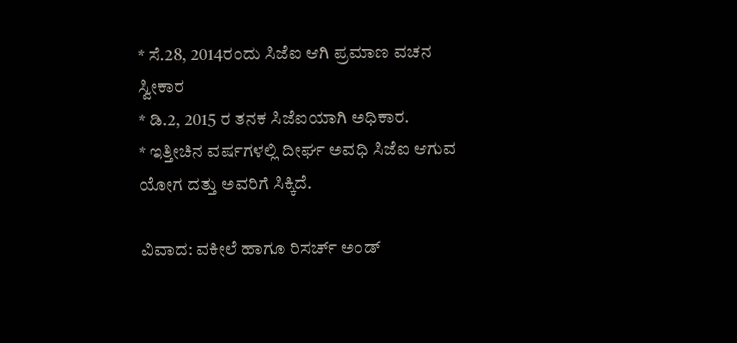* ಸೆ.28, 2014ರಂದು ಸಿಜೆಐ ಆಗಿ ಪ್ರಮಾಣ ವಚನ ಸ್ವೀಕಾರ
* ಡಿ.2, 2015 ರ ತನಕ ಸಿಜೆಐಯಾಗಿ ಅಧಿಕಾರ.
* ಇತ್ತೀಚಿನ ವರ್ಷಗಳಲ್ಲಿ ದೀರ್ಘ ಅವಧಿ ಸಿಜೆಐ ಆಗುವ ಯೋಗ ದತ್ತು ಅವರಿಗೆ ಸಿಕ್ಕಿದೆ.

ವಿವಾದ: ವಕೀಲೆ ಹಾಗೂ ರಿಸರ್ಚ್ ಅಂಡ್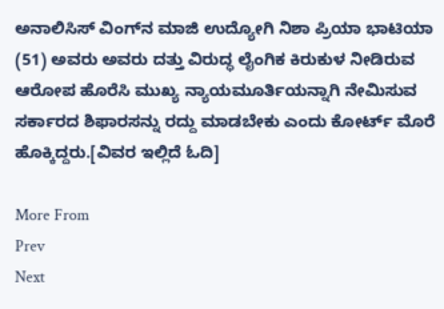ಅನಾಲಿಸಿಸ್ ವಿಂಗ್‌ನ ಮಾಜಿ ಉದ್ಯೋಗಿ ನಿಶಾ ಪ್ರಿಯಾ ಭಾಟಿಯಾ (51) ಅವರು ಅವರು ದತ್ತು ವಿರುದ್ಧ ಲೈಂಗಿಕ ಕಿರುಕುಳ ನೀಡಿರುವ ಆರೋಪ ಹೊರೆಸಿ ಮುಖ್ಯ ನ್ಯಾಯಮೂರ್ತಿಯನ್ನಾಗಿ ನೇಮಿಸುವ ಸರ್ಕಾರದ ಶಿಫಾರಸನ್ನು ರದ್ದು ಮಾಡಬೇಕು ಎಂದು ಕೋರ್ಟ್ ಮೊರೆ ಹೊಕ್ಕಿದ್ದರು.[ವಿವರ ಇಲ್ಲಿದೆ ಓದಿ]

More From
Prev
Next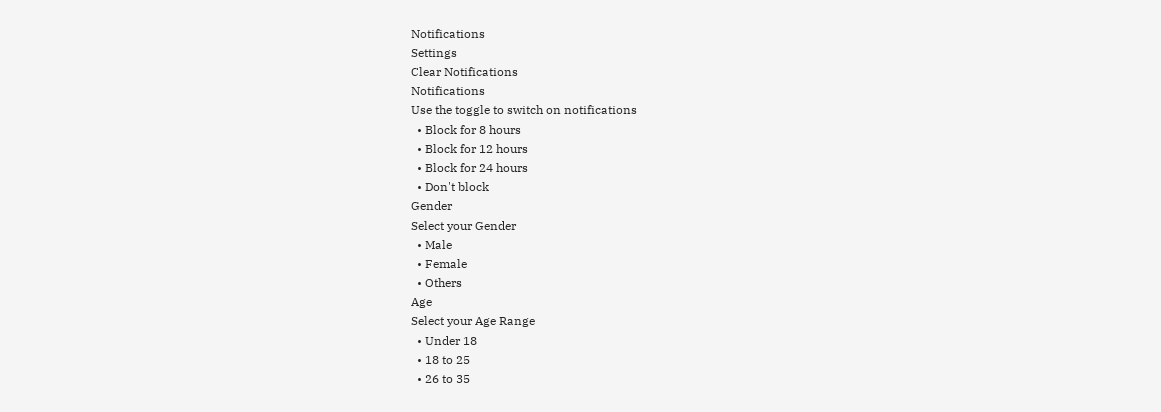Notifications
Settings
Clear Notifications
Notifications
Use the toggle to switch on notifications
  • Block for 8 hours
  • Block for 12 hours
  • Block for 24 hours
  • Don't block
Gender
Select your Gender
  • Male
  • Female
  • Others
Age
Select your Age Range
  • Under 18
  • 18 to 25
  • 26 to 35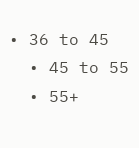• 36 to 45
  • 45 to 55
  • 55+